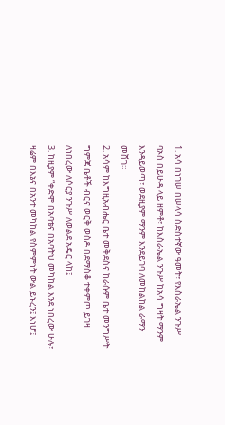1. አሳ በነገሠ በሠላሳ ስድስተኛው ዓመት፣ የእስራኤል ንጉሥ ባኦስ በይሁዳ ላይ ዘምቶ፣ ከእስራኤል ንጉሥ ከአሳ ግዛት ማንም እንዳይወጣ፣ ወደዚያም ማንም እንደይገባ ለመከልከል ራማን መሸገ።
2. አሳም ከእግዚአብሔር ቤተ መቅደስና ከራሱም ቤተ መንግሥት ግምጃ ቤቶች ብርና ወርቅ ወስዶ በደማስቆ ተቀምጦ ይገዛ ለነበረው ለሶርያ ንጉሥ ለወልደ አዴር ላከ፤
3. ከዚያም “ቀድሞ በአባቴና በአባትህ መካከል እንደ ነበረው ሁሉ፣ ዛሬም በእኔና በአንተ መካከል የስምምነት ውል ይኑረን፤ እነሆ፤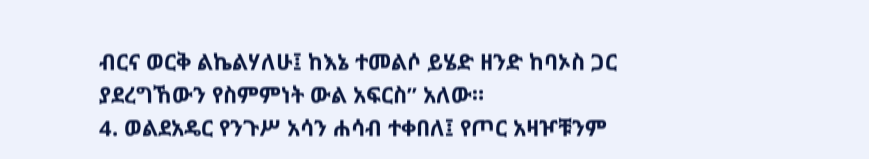ብርና ወርቅ ልኬልሃለሁ፤ ከእኔ ተመልሶ ይሄድ ዘንድ ከባኦስ ጋር ያደረግኸውን የስምምነት ውል አፍርስ” አለው።
4. ወልደአዴር የንጉሥ አሳን ሐሳብ ተቀበለ፤ የጦር አዛዦቹንም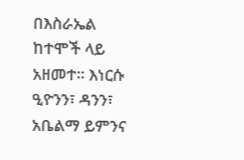በእስራኤል ከተሞች ላይ አዘመተ። እነርሱ ዒዮንን፣ ዳንን፣ አቤልማ ይምንና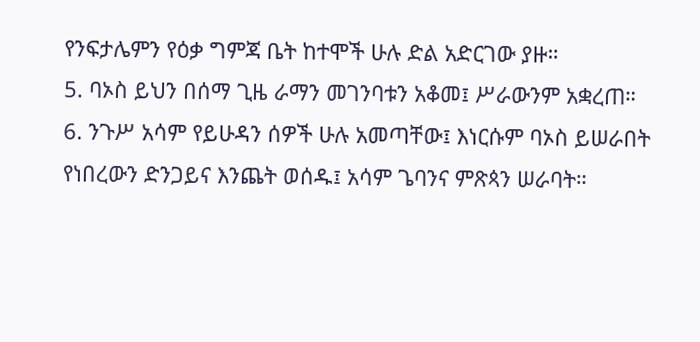የንፍታሌምን የዕቃ ግምጃ ቤት ከተሞች ሁሉ ድል አድርገው ያዙ።
5. ባኦስ ይህን በሰማ ጊዜ ራማን መገንባቱን አቆመ፤ ሥራውንም አቋረጠ።
6. ንጉሥ አሳም የይሁዳን ሰዎች ሁሉ አመጣቸው፤ እነርሱም ባኦስ ይሠራበት የነበረውን ድንጋይና እንጨት ወሰዱ፤ አሳም ጌባንና ምጽጳን ሠራባት።